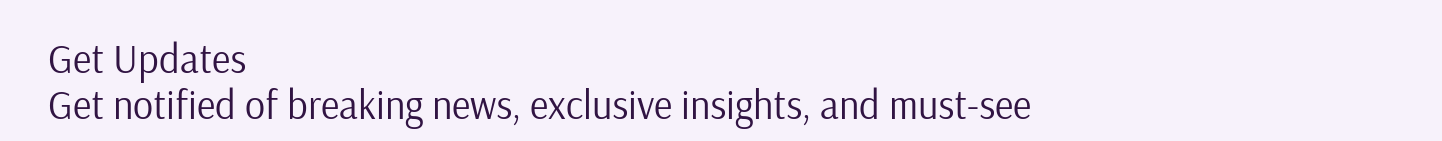Get Updates
Get notified of breaking news, exclusive insights, and must-see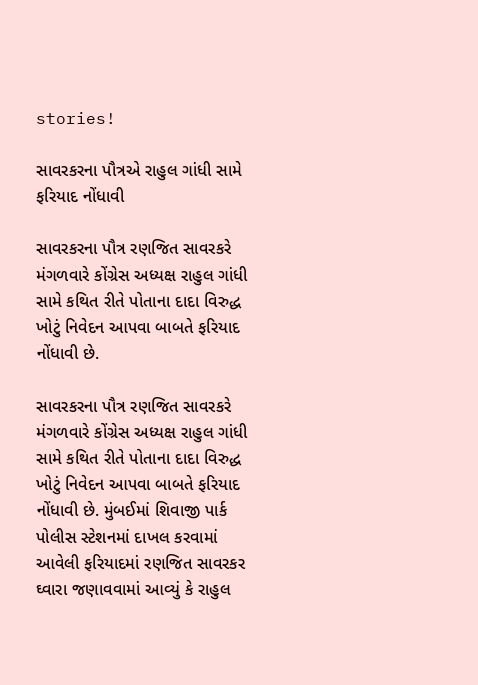stories!

સાવરકરના પૌત્રએ રાહુલ ગાંધી સામે ફરિયાદ નોંધાવી

સાવરકરના પૌત્ર રણજિત સાવરકરે મંગળવારે કોંગ્રેસ અધ્યક્ષ રાહુલ ગાંધી સામે કથિત રીતે પોતાના દાદા વિરુદ્ધ ખોટું નિવેદન આપવા બાબતે ફરિયાદ નોંધાવી છે.

સાવરકરના પૌત્ર રણજિત સાવરકરે મંગળવારે કોંગ્રેસ અધ્યક્ષ રાહુલ ગાંધી સામે કથિત રીતે પોતાના દાદા વિરુદ્ધ ખોટું નિવેદન આપવા બાબતે ફરિયાદ નોંધાવી છે. મુંબઈમાં શિવાજી પાર્ક પોલીસ સ્ટેશનમાં દાખલ કરવામાં આવેલી ફરિયાદમાં રણજિત સાવરકર ઘ્વારા જણાવવામાં આવ્યું કે રાહુલ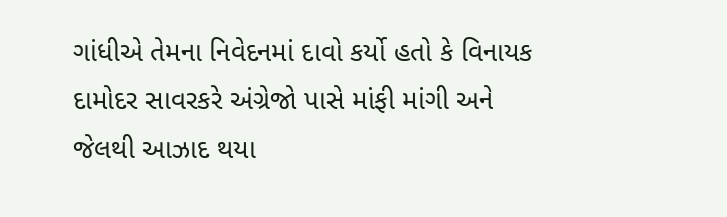ગાંધીએ તેમના નિવેદનમાં દાવો કર્યો હતો કે વિનાયક દામોદર સાવરકરે અંગ્રેજો પાસે માંફી માંગી અને જેલથી આઝાદ થયા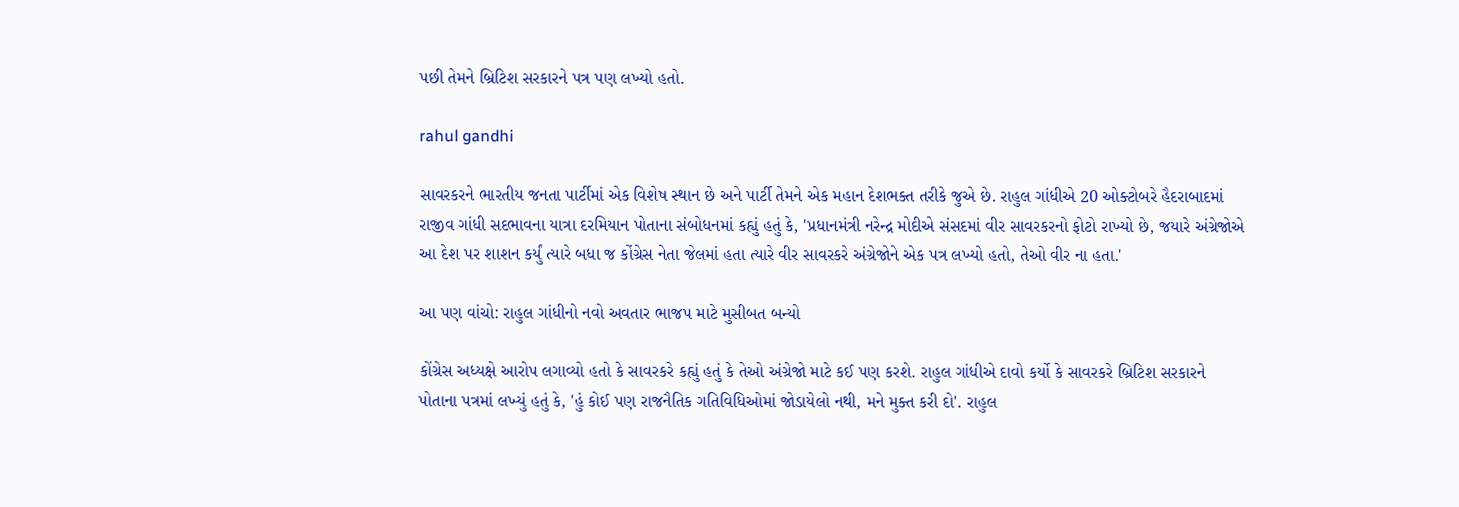પછી તેમને બ્રિટિશ સરકારને પત્ર પણ લખ્યો હતો.

rahul gandhi

સાવરકરને ભારતીય જનતા પાર્ટીમાં એક વિશેષ સ્થાન છે અને પાર્ટી તેમને એક મહાન દેશભક્ત તરીકે જુએ છે. રાહુલ ગાંધીએ 20 ઓક્ટોબરે હૈદરાબાદમાં રાજીવ ગાંધી સદભાવના યાત્રા દરમિયાન પોતાના સંબોધનમાં કહ્યું હતું કે, 'પ્રધાનમંત્રી નરેન્દ્ર મોદીએ સંસદમાં વીર સાવરકરનો ફોટો રાખ્યો છે, જયારે અંગ્રેજોએ આ દેશ પર શાશન કર્યું ત્યારે બધા જ કોંગ્રેસ નેતા જેલમાં હતા ત્યારે વીર સાવરકરે અંગ્રેજોને એક પત્ર લખ્યો હતો, તેઓ વીર ના હતા.'

આ પણ વાંચો: રાહુલ ગાંધીનો નવો અવતાર ભાજપ માટે મુસીબત બન્યો

કોંગ્રેસ અધ્યક્ષે આરોપ લગાવ્યો હતો કે સાવરકરે કહ્યું હતું કે તેઓ અંગ્રેજો માટે કઈ પણ કરશે. રાહુલ ગાંધીએ દાવો કર્યો કે સાવરકરે બ્રિટિશ સરકારને પોતાના પત્રમાં લખ્યું હતું કે, 'હું કોઈ પણ રાજનૈતિક ગતિવિધિઓમાં જોડાયેલો નથી, મને મુક્ત કરી દો'. રાહુલ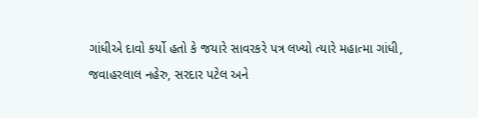ગાંધીએ દાવો કર્યો હતો કે જયારે સાવરકરે પત્ર લખ્યો ત્યારે મહાત્મા ગાંધી, જવાહરલાલ નહેરુ, સરદાર પટેલ અને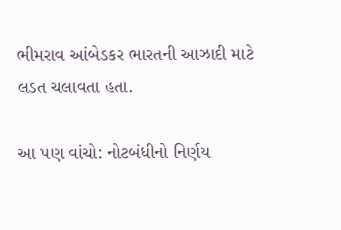ભીમરાવ આંબેડકર ભારતની આઝાદી માટે લડત ચલાવતા હતા.

આ પણ વાંચો: નોટબંધીનો નિર્ણય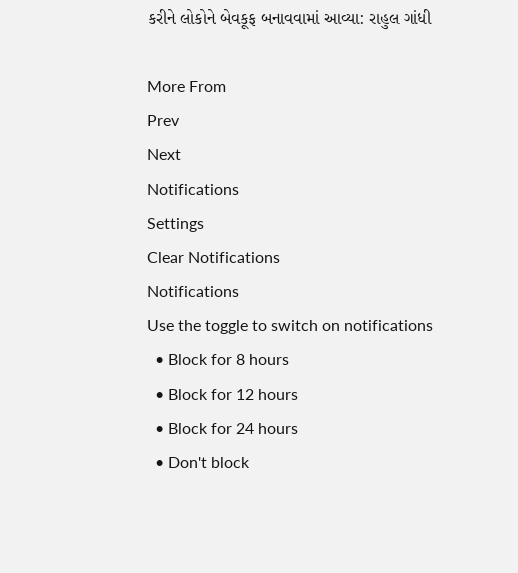કરીને લોકોને બેવકૂફ બનાવવામાં આવ્યા: રાહુલ ગાંધી

More From
Prev
Next
Notifications
Settings
Clear Notifications
Notifications
Use the toggle to switch on notifications
  • Block for 8 hours
  • Block for 12 hours
  • Block for 24 hours
  • Don't block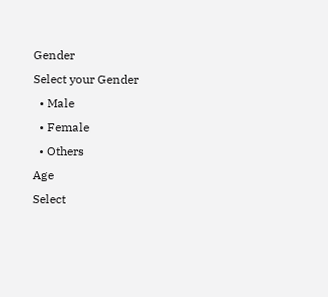Gender
Select your Gender
  • Male
  • Female
  • Others
Age
Select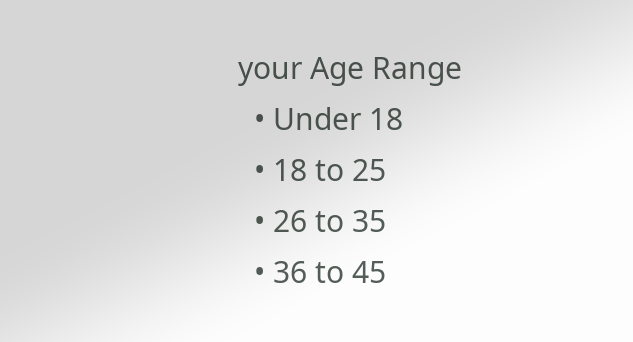your Age Range
  • Under 18
  • 18 to 25
  • 26 to 35
  • 36 to 45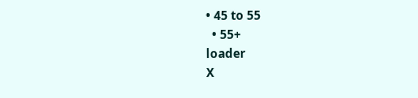• 45 to 55
  • 55+
loader
X